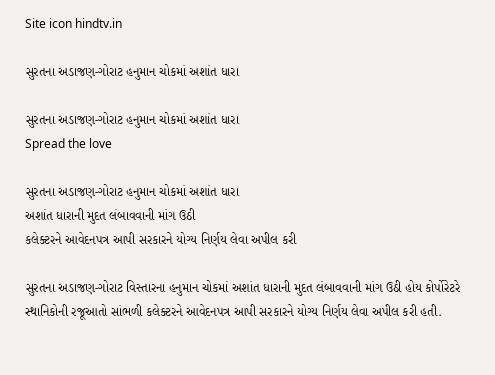Site icon hindtv.in

સુરતના અડાજણ-ગોરાટ હનુમાન ચોકમાં અશાંત ધારા

સુરતના અડાજણ-ગોરાટ હનુમાન ચોકમાં અશાંત ધારા
Spread the love

સુરતના અડાજણ-ગોરાટ હનુમાન ચોકમાં અશાંત ધારા
અશાંત ધારાની મુદત લંબાવવાની માંગ ઉઠી
કલેક્ટરને આવેદનપત્ર આપી સરકારને યોગ્ય નિર્ણય લેવા અપીલ કરી

સુરતના અડાજણ-ગોરાટ વિસ્તારના હનુમાન ચોકમાં અશાંત ધારાની મુદત લંબાવવાની માંગ ઉઠી હોય કોર્પોરેટરે સ્થાનિકોની રજૂઆતો સાંભળી કલેક્ટરને આવેદનપત્ર આપી સરકારને યોગ્ય નિર્ણય લેવા અપીલ કરી હતી.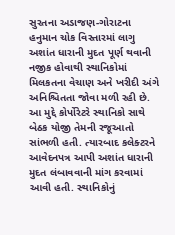સુરતના અડાજણ-ગોરાટના હનુમાન ચોક વિસ્તારમાં લાગુ અશાંત ધારાની મુદત પૂર્ણ થવાની નજીક હોવાથી સ્થાનિકોમાં મિલકતના વેચાણ અને ખરીદી અંગે અનિશ્ચિતતા જોવા મળી રહી છે. આ મુદ્દે કોર્પોરેટરે સ્થાનિકો સાથે બેઠક યોજી તેમની રજૂઆતો સાંભળી હતી. ત્યારબાદ કલેક્ટરને આવેદનપત્ર આપી અશાંત ધારાની મુદત લંબાવવાની માંગ કરવામાં આવી હતી. સ્થાનિકોનું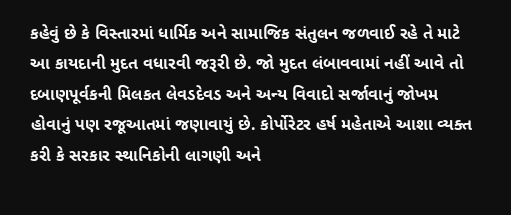કહેવું છે કે વિસ્તારમાં ધાર્મિક અને સામાજિક સંતુલન જળવાઈ રહે તે માટે આ કાયદાની મુદત વધારવી જરૂરી છે. જો મુદત લંબાવવામાં નહીં આવે તો દબાણપૂર્વકની મિલકત લેવડદેવડ અને અન્ય વિવાદો સર્જાવાનું જોખમ હોવાનું પણ રજૂઆતમાં જણાવાયું છે. કોર્પોરેટર હર્ષ મહેતાએ આશા વ્યક્ત કરી કે સરકાર સ્થાનિકોની લાગણી અને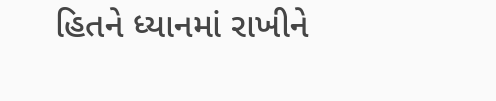હિતને ધ્યાનમાં રાખીને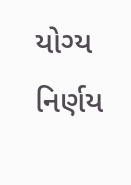યોગ્ય નિર્ણય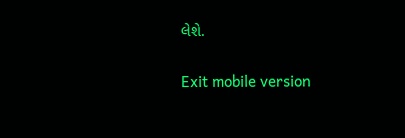લેશે.

Exit mobile version